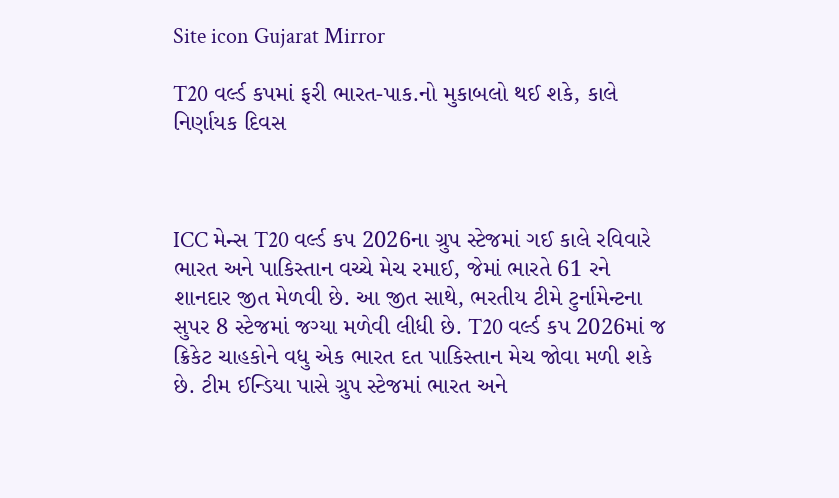Site icon Gujarat Mirror

T20 વર્લ્ડ કપમાં ફરી ભારત-પાક.નો મુકાબલો થઈ શકે, કાલે નિર્ણાયક દિવસ



ICC મેન્સ T20 વર્લ્ડ કપ 2026ના ગ્રુપ સ્ટેજમાં ગઈ કાલે રવિવારે ભારત અને પાકિસ્તાન વચ્ચે મેચ રમાઈ, જેમાં ભારતે 61 રને શાનદાર જીત મેળવી છે. આ જીત સાથે, ભરતીય ટીમે ટુર્નામેન્ટના સુપર 8 સ્ટેજમાં જગ્યા મળેવી લીધી છે. T20 વર્લ્ડ કપ 2026માં જ ક્રિકેટ ચાહકોને વધુ એક ભારત દત પાકિસ્તાન મેચ જોવા મળી શકે છે. ટીમ ઈન્ડિયા પાસે ગ્રુપ સ્ટેજમાં ભારત અને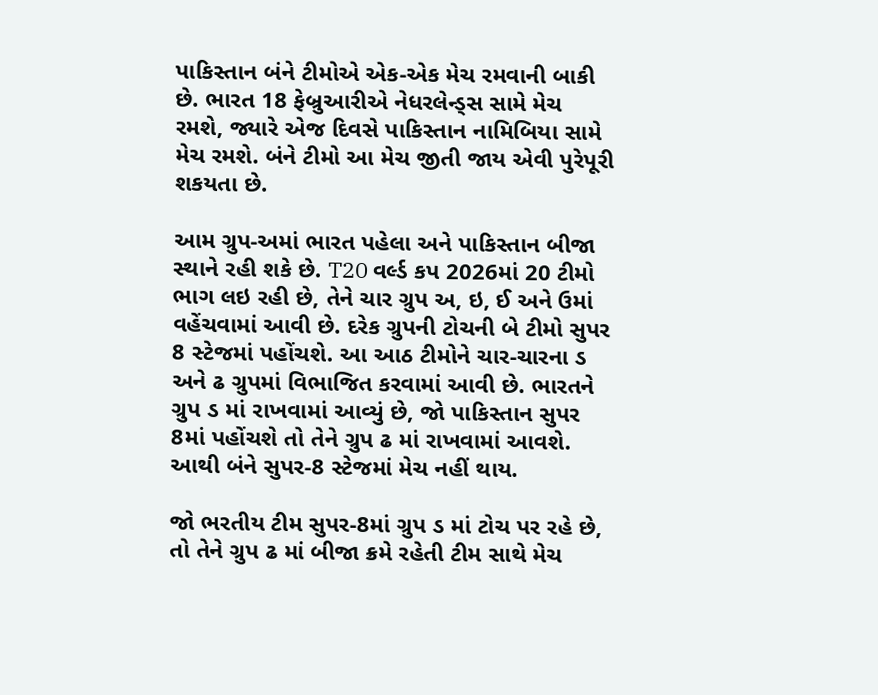પાકિસ્તાન બંને ટીમોએ એક-એક મેચ રમવાની બાકી છે. ભારત 18 ફેબ્રુઆરીએ નેધરલેન્ડ્સ સામે મેચ રમશે, જ્યારે એજ દિવસે પાકિસ્તાન નામિબિયા સામે મેચ રમશે. બંને ટીમો આ મેચ જીતી જાય એવી પુરેપૂરી શકયતા છે.

આમ ગ્રુપ-અમાં ભારત પહેલા અને પાકિસ્તાન બીજા સ્થાને રહી શકે છે. T20 વર્લ્ડ કપ 2026માં 20 ટીમો ભાગ લઇ રહી છે, તેને ચાર ગ્રુપ અ, ઇ, ઈ અને ઉમાં વહેંચવામાં આવી છે. દરેક ગ્રુપની ટોચની બે ટીમો સુપર 8 સ્ટેજમાં પહોંચશે. આ આઠ ટીમોને ચાર-ચારના ડ અને ઢ ગ્રુપમાં વિભાજિત કરવામાં આવી છે. ભારતને ગ્રુપ ડ માં રાખવામાં આવ્યું છે, જો પાકિસ્તાન સુપર 8માં પહોંચશે તો તેને ગ્રુપ ઢ માં રાખવામાં આવશે. આથી બંને સુપર-8 સ્ટેજમાં મેચ નહીં થાય.

જો ભરતીય ટીમ સુપર-8માં ગ્રુપ ડ માં ટોચ પર રહે છે, તો તેને ગ્રુપ ઢ માં બીજા ક્રમે રહેતી ટીમ સાથે મેચ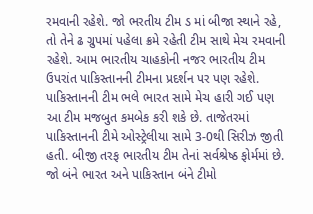રમવાની રહેશે. જો ભરતીય ટીમ ડ માં બીજા સ્થાને રહે, તો તેને ઢ ગ્રુપમાં પહેલા ક્રમે રહેતી ટીમ સાથે મેચ રમવાની રહેશે. આમ ભારતીય ચાહકોની નજર ભારતીય ટીમ ઉપરાંત પાકિસ્તાનની ટીમના પ્રદર્શન પર પણ રહેશે. પાકિસ્તાનની ટીમ ભલે ભારત સામે મેચ હારી ગઈ પણ આ ટીમ મજબુત કમબેક કરી શકે છે. તાજેતરમાં પાકિસ્તાનની ટીમે ઓસ્ટ્રેલીયા સામે 3-0થી સિરીઝ જીતી હતી. બીજી તરફ ભારતીય ટીમ તેનાં સર્વશ્રેષ્ઠ ફોર્મમાં છે. જો બંને ભારત અને પાકિસ્તાન બંને ટીમો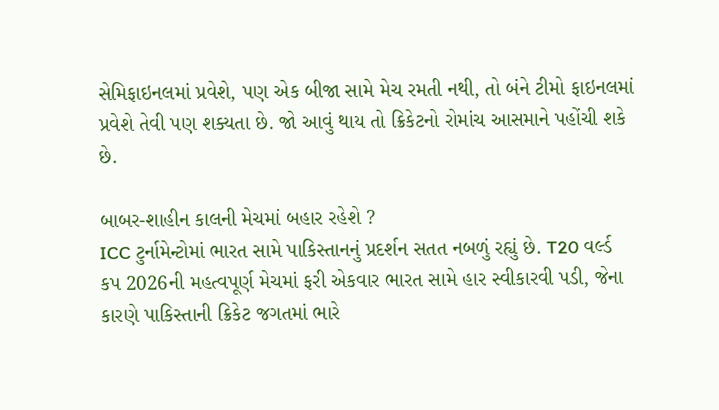સેમિફાઇનલમાં પ્રવેશે, પણ એક બીજા સામે મેચ રમતી નથી, તો બંને ટીમો ફાઇનલમાં પ્રવેશે તેવી પણ શક્યતા છે. જો આવું થાય તો ક્રિકેટનો રોમાંચ આસમાને પહોંચી શકે છે.

બાબર-શાહીન કાલની મેચમાં બહાર રહેશે ?
ICC ટુર્નામેન્ટોમાં ભારત સામે પાકિસ્તાનનું પ્રદર્શન સતત નબળું રહ્યું છે. T20 વર્લ્ડ કપ 2026ની મહત્વપૂર્ણ મેચમાં ફરી એકવાર ભારત સામે હાર સ્વીકારવી પડી, જેના કારણે પાકિસ્તાની ક્રિકેટ જગતમાં ભારે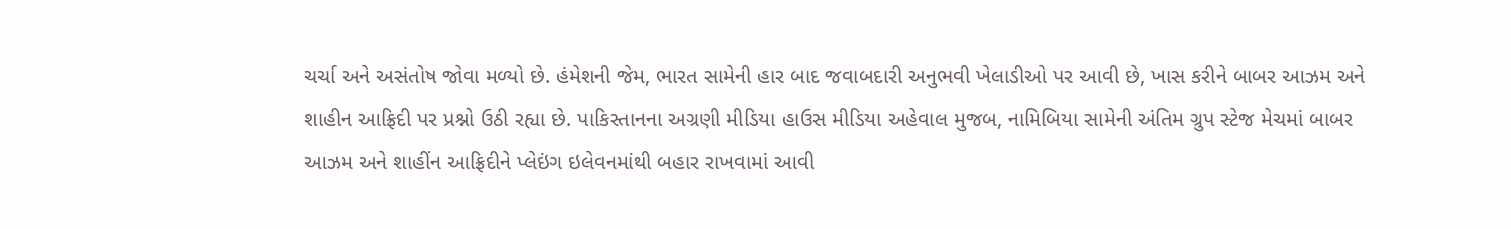ચર્ચા અને અસંતોષ જોવા મળ્યો છે. હંમેશની જેમ, ભારત સામેની હાર બાદ જવાબદારી અનુભવી ખેલાડીઓ પર આવી છે, ખાસ કરીને બાબર આઝમ અને શાહીન આફ્રિદી પર પ્રશ્નો ઉઠી રહ્યા છે. પાકિસ્તાનના અગ્રણી મીડિયા હાઉસ મીડિયા અહેવાલ મુજબ, નામિબિયા સામેની અંતિમ ગ્રુપ સ્ટેજ મેચમાં બાબર આઝમ અને શાહીંન આફ્રિદીને પ્લેઇંગ ઇલેવનમાંથી બહાર રાખવામાં આવી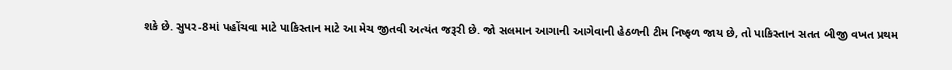શકે છે. સુપર-8માં પહોંચવા માટે પાકિસ્તાન માટે આ મેચ જીતવી અત્યંત જરૂરી છે. જો સલમાન આગાની આગેવાની હેઠળની ટીમ નિષ્ફળ જાય છે, તો પાકિસ્તાન સતત બીજી વખત પ્રથમ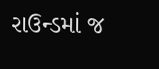રાઉન્ડમાં જ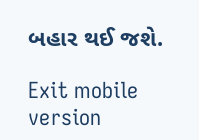બહાર થઈ જશે.

Exit mobile version